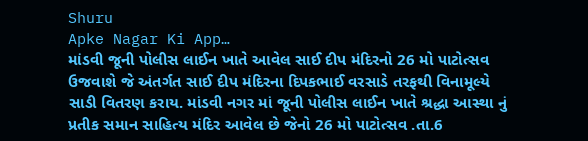Shuru
Apke Nagar Ki App…
માંડવી જૂની પોલીસ લાઈન ખાતે આવેલ સાઈ દીપ મંદિરનો 26 મો પાટોત્સવ ઉજવાશે જે અંતર્ગત સાઈ દીપ મંદિરના દિપકભાઈ વરસાડે તરફથી વિનામૂલ્યે સાડી વિતરણ કરાય. માંડવી નગર માં જૂની પોલીસ લાઈન ખાતે શ્રદ્ધા આસ્થા નું પ્રતીક સમાન સાહિત્ય મંદિર આવેલ છે જેનો 26 મો પાટોત્સવ .તા.6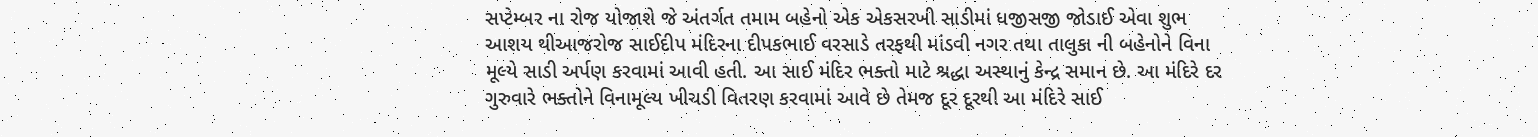સપ્ટેમ્બર ના રોજ યોજાશે જે અંતર્ગત તમામ બહેનો એક એકસરખી સાડીમાં ધજીસજી જોડાઈ એવા શુભ આશય થીઆજરોજ સાઈદીપ મંદિરના દીપકભાઈ વરસાડે તરફથી માંડવી નગર તથા તાલુકા ની બહેનોને વિના મૂલ્યે સાડી અર્પણ કરવામાં આવી હતી. આ સાઈ મંદિર ભક્તો માટે શ્રદ્ધા અસ્થાનું કેન્દ્ર સમાન છે. આ મંદિરે દર ગુરુવારે ભક્તોને વિનામૂલ્ય ખીચડી વિતરણ કરવામાં આવે છે તેમજ દૂર દૂરથી આ મંદિરે સાઈ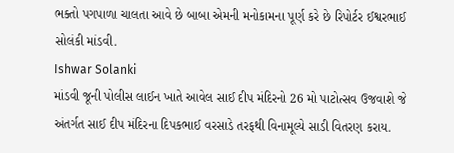ભક્તો પગપાળા ચાલતા આવે છે બાબા એમની મનોકામના પૂર્ણ કરે છે રિપોર્ટર ઈશ્વરભાઈ સોલંકી માંડવી.
Ishwar Solanki
માંડવી જૂની પોલીસ લાઈન ખાતે આવેલ સાઈ દીપ મંદિરનો 26 મો પાટોત્સવ ઉજવાશે જે અંતર્ગત સાઈ દીપ મંદિરના દિપકભાઈ વરસાડે તરફથી વિનામૂલ્યે સાડી વિતરણ કરાય.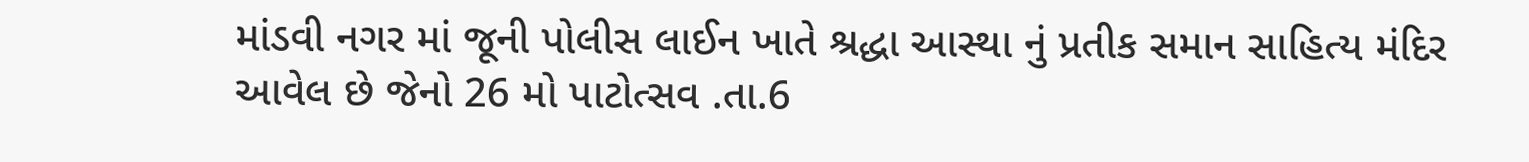માંડવી નગર માં જૂની પોલીસ લાઈન ખાતે શ્રદ્ધા આસ્થા નું પ્રતીક સમાન સાહિત્ય મંદિર આવેલ છે જેનો 26 મો પાટોત્સવ .તા.6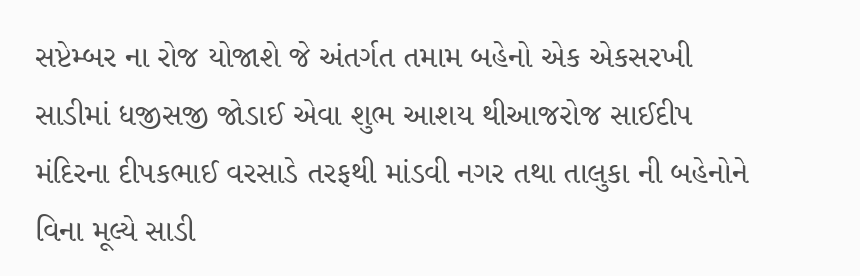સપ્ટેમ્બર ના રોજ યોજાશે જે અંતર્ગત તમામ બહેનો એક એકસરખી સાડીમાં ધજીસજી જોડાઈ એવા શુભ આશય થીઆજરોજ સાઈદીપ મંદિરના દીપકભાઈ વરસાડે તરફથી માંડવી નગર તથા તાલુકા ની બહેનોને વિના મૂલ્યે સાડી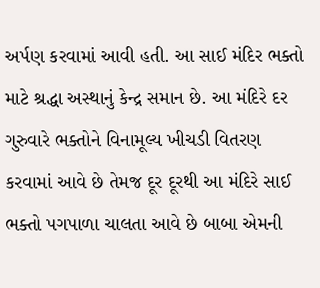અર્પણ કરવામાં આવી હતી. આ સાઈ મંદિર ભક્તો માટે શ્રદ્ધા અસ્થાનું કેન્દ્ર સમાન છે. આ મંદિરે દર ગુરુવારે ભક્તોને વિનામૂલ્ય ખીચડી વિતરણ કરવામાં આવે છે તેમજ દૂર દૂરથી આ મંદિરે સાઈ ભક્તો પગપાળા ચાલતા આવે છે બાબા એમની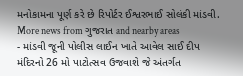મનોકામના પૂર્ણ કરે છે રિપોર્ટર ઈશ્વરભાઈ સોલંકી માંડવી.
More news from ગુજરાત and nearby areas
- માંડવી જૂની પોલીસ લાઈન ખાતે આવેલ સાઈ દીપ મંદિરનો 26 મો પાટોત્સવ ઉજવાશે જે અંતર્ગત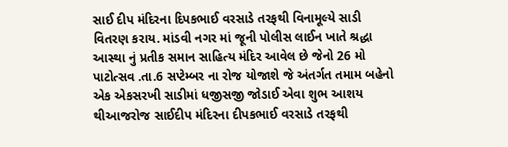સાઈ દીપ મંદિરના દિપકભાઈ વરસાડે તરફથી વિનામૂલ્યે સાડી વિતરણ કરાય. માંડવી નગર માં જૂની પોલીસ લાઈન ખાતે શ્રદ્ધા આસ્થા નું પ્રતીક સમાન સાહિત્ય મંદિર આવેલ છે જેનો 26 મો પાટોત્સવ .તા.6 સપ્ટેમ્બર ના રોજ યોજાશે જે અંતર્ગત તમામ બહેનો એક એકસરખી સાડીમાં ધજીસજી જોડાઈ એવા શુભ આશય થીઆજરોજ સાઈદીપ મંદિરના દીપકભાઈ વરસાડે તરફથી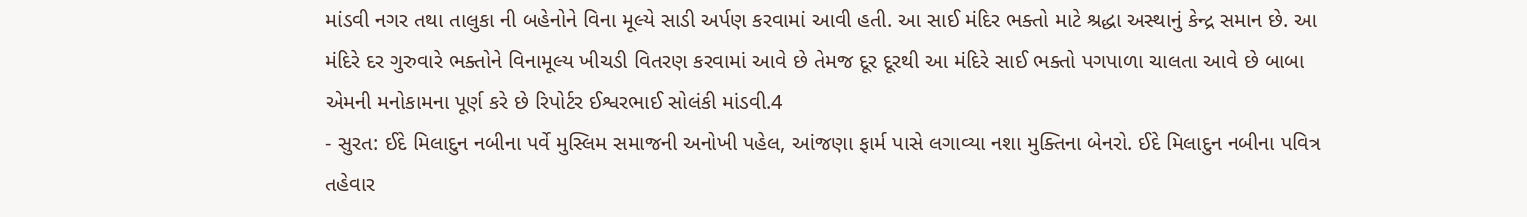માંડવી નગર તથા તાલુકા ની બહેનોને વિના મૂલ્યે સાડી અર્પણ કરવામાં આવી હતી. આ સાઈ મંદિર ભક્તો માટે શ્રદ્ધા અસ્થાનું કેન્દ્ર સમાન છે. આ મંદિરે દર ગુરુવારે ભક્તોને વિનામૂલ્ય ખીચડી વિતરણ કરવામાં આવે છે તેમજ દૂર દૂરથી આ મંદિરે સાઈ ભક્તો પગપાળા ચાલતા આવે છે બાબા એમની મનોકામના પૂર્ણ કરે છે રિપોર્ટર ઈશ્વરભાઈ સોલંકી માંડવી.4
- સુરત: ઈદે મિલાદુન નબીના પર્વે મુસ્લિમ સમાજની અનોખી પહેલ, આંજણા ફાર્મ પાસે લગાવ્યા નશા મુક્તિના બેનરો. ઈદે મિલાદુન નબીના પવિત્ર તહેવાર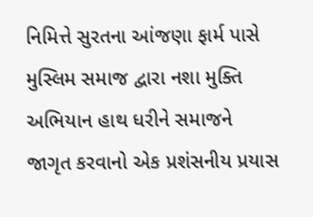નિમિત્તે સુરતના આંજણા ફાર્મ પાસે મુસ્લિમ સમાજ દ્વારા નશા મુક્તિ અભિયાન હાથ ધરીને સમાજને જાગૃત કરવાનો એક પ્રશંસનીય પ્રયાસ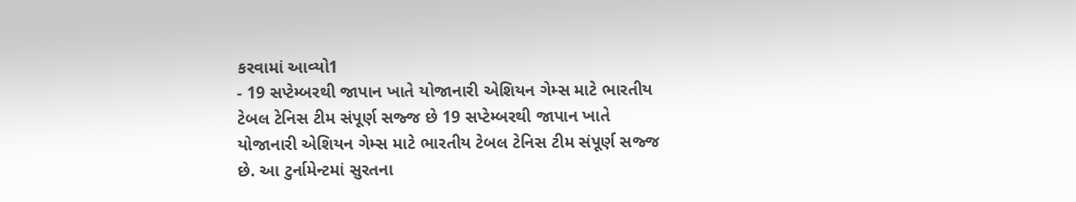કરવામાં આવ્યો1
- 19 સપ્ટેમ્બરથી જાપાન ખાતે યોજાનારી એશિયન ગેમ્સ માટે ભારતીય ટેબલ ટેનિસ ટીમ સંપૂર્ણ સજ્જ છે 19 સપ્ટેમ્બરથી જાપાન ખાતે યોજાનારી એશિયન ગેમ્સ માટે ભારતીય ટેબલ ટેનિસ ટીમ સંપૂર્ણ સજ્જ છે. આ ટુર્નામેન્ટમાં સુરતના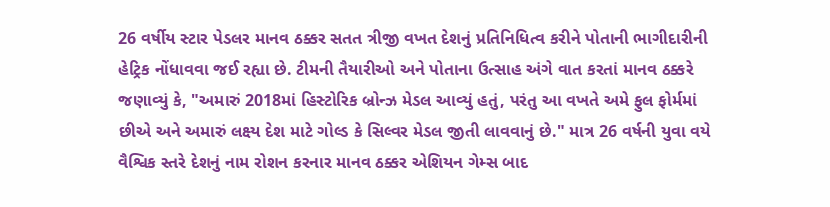26 વર્ષીય સ્ટાર પેડલર માનવ ઠક્કર સતત ત્રીજી વખત દેશનું પ્રતિનિધિત્વ કરીને પોતાની ભાગીદારીની હેટ્રિક નોંધાવવા જઈ રહ્યા છે. ટીમની તૈયારીઓ અને પોતાના ઉત્સાહ અંગે વાત કરતાં માનવ ઠક્કરે જણાવ્યું કે, "અમારું 2018માં હિસ્ટોરિક બ્રોન્ઝ મેડલ આવ્યું હતું, પરંતુ આ વખતે અમે ફુલ ફોર્મમાં છીએ અને અમારું લક્ષ્ય દેશ માટે ગોલ્ડ કે સિલ્વર મેડલ જીતી લાવવાનું છે." માત્ર 26 વર્ષની યુવા વયે વૈશ્વિક સ્તરે દેશનું નામ રોશન કરનાર માનવ ઠક્કર એશિયન ગેમ્સ બાદ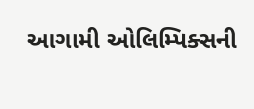આગામી ઓલિમ્પિક્સની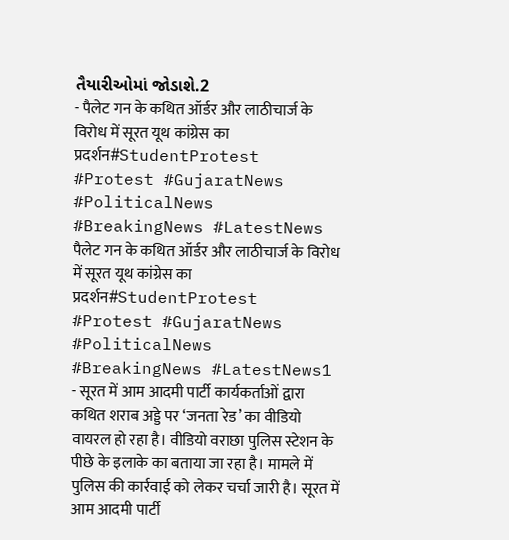તૈયારીઓમાં જોડાશે.2
- पैलेट गन के कथित ऑर्डर और लाठीचार्ज के विरोध में सूरत यूथ कांग्रेस का प्रदर्शन#StudentProtest #Protest #GujaratNews #PoliticalNews #BreakingNews #LatestNews पैलेट गन के कथित ऑर्डर और लाठीचार्ज के विरोध में सूरत यूथ कांग्रेस का प्रदर्शन#StudentProtest #Protest #GujaratNews #PoliticalNews #BreakingNews #LatestNews1
- सूरत में आम आदमी पार्टी कार्यकर्ताओं द्वारा कथित शराब अड्डे पर ‘जनता रेड’ का वीडियो वायरल हो रहा है। वीडियो वराछा पुलिस स्टेशन के पीछे के इलाके का बताया जा रहा है। मामले में पुलिस की कार्रवाई को लेकर चर्चा जारी है। सूरत में आम आदमी पार्टी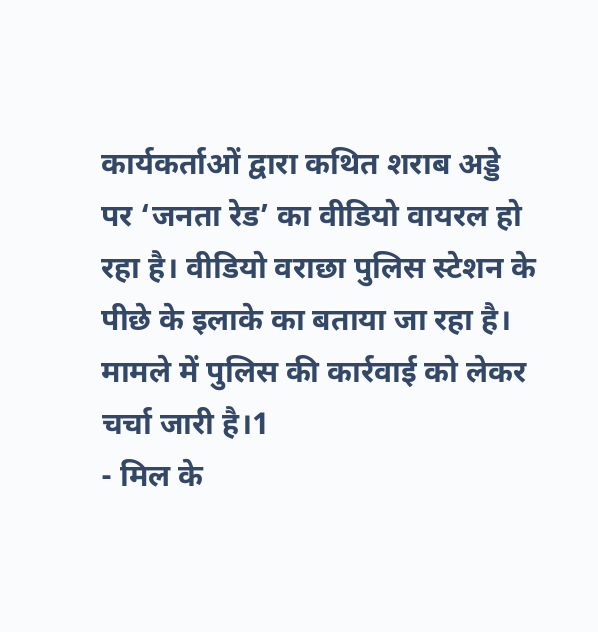कार्यकर्ताओं द्वारा कथित शराब अड्डे पर ‘जनता रेड’ का वीडियो वायरल हो रहा है। वीडियो वराछा पुलिस स्टेशन के पीछे के इलाके का बताया जा रहा है। मामले में पुलिस की कार्रवाई को लेकर चर्चा जारी है।1
- मिल के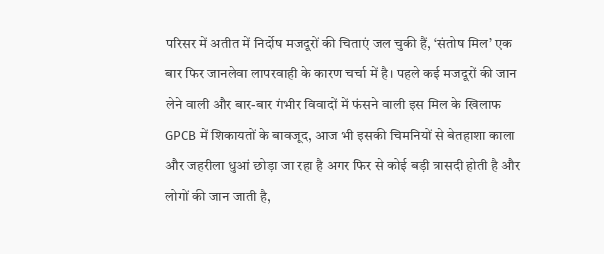परिसर में अतीत में निर्दोष मजदूरों की चिताएं जल चुकी हैं, ‘संतोष मिल’ एक बार फिर जानलेवा लापरवाही के कारण चर्चा में है। पहले कई मजदूरों की जान लेने वाली और बार-बार गंभीर विवादों में फंसने वाली इस मिल के खिलाफ GPCB में शिकायतों के बावजूद, आज भी इसकी चिमनियों से बेतहाशा काला और जहरीला धुआं छोड़ा जा रहा है अगर फिर से कोई बड़ी त्रासदी होती है और लोगों की जान जाती है,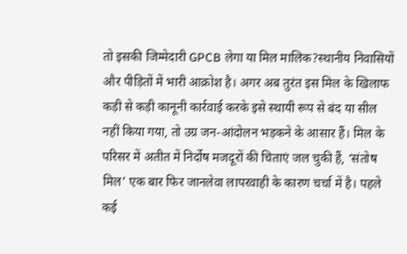तो इसकी जिम्मेदारी GPCB लेगा या मिल मालिक?स्थानीय निवासियों और पीड़ितों में भारी आक्रोश है। अगर अब तुरंत इस मिल के खिलाफ कड़ी से कड़ी कानूनी कार्रवाई करके इसे स्थायी रूप से बंद या सील नहीं किया गया, तो उग्र जन-आंदोलन भड़कने के आसार हैं। मिल के परिसर में अतीत में निर्दोष मजदूरों की चिताएं जल चुकी हैं, ‘संतोष मिल’ एक बार फिर जानलेवा लापरवाही के कारण चर्चा में है। पहले कई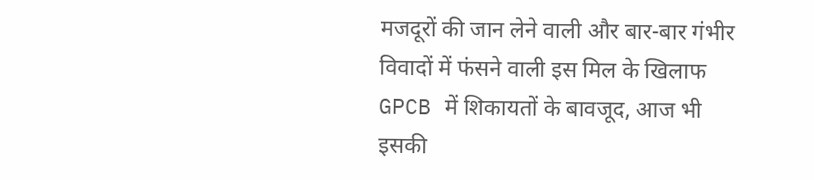मजदूरों की जान लेने वाली और बार-बार गंभीर विवादों में फंसने वाली इस मिल के खिलाफ GPCB में शिकायतों के बावजूद, आज भी इसकी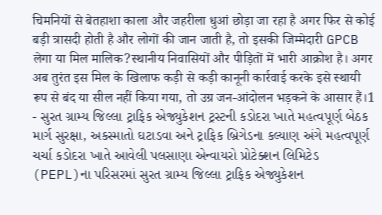चिमनियों से बेतहाशा काला और जहरीला धुआं छोड़ा जा रहा है अगर फिर से कोई बड़ी त्रासदी होती है और लोगों की जान जाती है, तो इसकी जिम्मेदारी GPCB लेगा या मिल मालिक?स्थानीय निवासियों और पीड़ितों में भारी आक्रोश है। अगर अब तुरंत इस मिल के खिलाफ कड़ी से कड़ी कानूनी कार्रवाई करके इसे स्थायी रूप से बंद या सील नहीं किया गया, तो उग्र जन-आंदोलन भड़कने के आसार हैं।1
- સુરત ગ્રામ્ય જિલ્લા ટ્રાફિક એજ્યુકેશન ટ્રસ્ટની કડોદરા ખાતે મહત્વપૂર્ણ બેઠક માર્ગ સુરક્ષા, અકસ્માતો ઘટાડવા અને ટ્રાફિક બ્રિગેડના કલ્યાણ અંગે મહત્વપૂર્ણ ચર્ચા કડોદરા ખાતે આવેલી પલસાણા એન્વાયરો પ્રોટેક્શન લિમિટેડ (PEPL)ના પરિસરમાં સુરત ગ્રામ્ય જિલ્લા ટ્રાફિક એજ્યુકેશન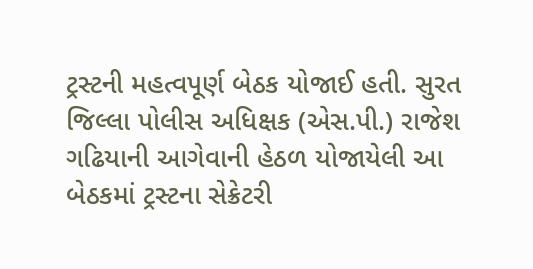ટ્રસ્ટની મહત્વપૂર્ણ બેઠક યોજાઈ હતી. સુરત જિલ્લા પોલીસ અધિક્ષક (એસ.પી.) રાજેશ ગઢિયાની આગેવાની હેઠળ યોજાયેલી આ બેઠકમાં ટ્રસ્ટના સેક્રેટરી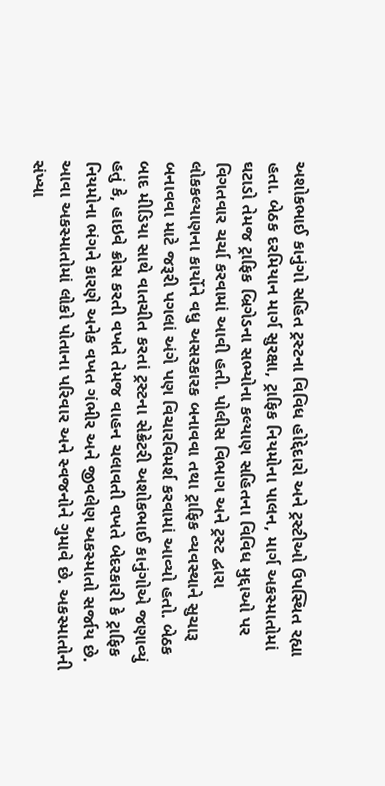અશોકભાઈ કાનુંગો સહિત ટ્રસ્ટના વિવિધ હોદ્દેદારો અને ટ્રસ્ટીઓ ઉપસ્થિત રહ્યા હતા. બેઠક દરમિયાન માર્ગ સુરક્ષા, ટ્રાફિક નિયમોના પાલન, માર્ગ અકસ્માતોમાં ઘટાડો તેમજ ટ્રાફિક બ્રિગેડના સભ્યોના કલ્યાણ સહિતના વિવિધ મુદ્દાઓ પર વિગતવાર ચર્ચા કરવામાં આવી હતી. પોલીસ વિભાગ અને ટ્રસ્ટ દ્વારા લોકકલ્યાણના કાર્યોને વધુ અસરકારક બનાવવા તથા ટ્રાફિક વ્યવસ્થાને સુચારૂ બનાવવા માટે જરૂરી પગલાં અંગે પણ વિચારવિમર્શ કરવામાં આવ્યો હતો. બેઠક બાદ મીડિયા સાથે વાતચીત કરતાં ટ્રસ્ટના સેક્રેટરી અશોકભાઈ કાનુંગોએ જણાવ્યું હતું કે, હાઇવે ક્રોસ કરતી વખતે તેમજ વાહન ચલાવતી વખતે બેદરકારી કે ટ્રાફિક નિયમોના ભંગને કારણે અનેક વખત ગંભીર અને જીવલેણ અકસ્માતો સર્જાય છે. આવા અકસ્માતોમાં લોકો પોતાના પરિવાર અને સ્વજનોને ગુમાવે છે. અકસ્માતોની સંખ્યા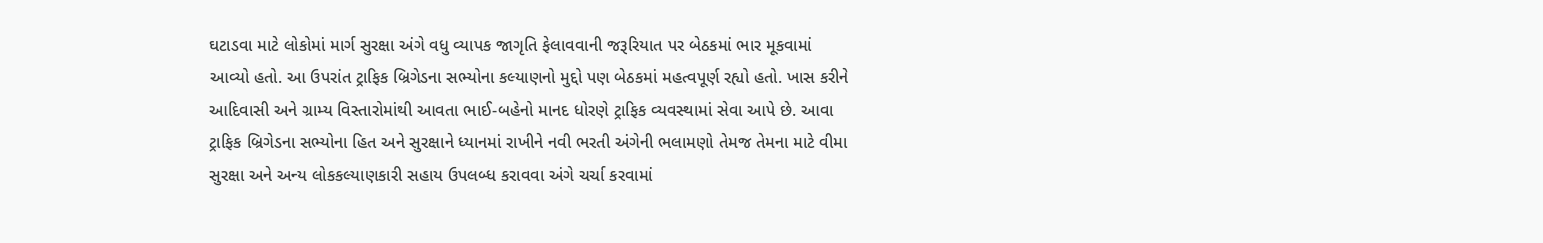ઘટાડવા માટે લોકોમાં માર્ગ સુરક્ષા અંગે વધુ વ્યાપક જાગૃતિ ફેલાવવાની જરૂરિયાત પર બેઠકમાં ભાર મૂકવામાં આવ્યો હતો. આ ઉપરાંત ટ્રાફિક બ્રિગેડના સભ્યોના કલ્યાણનો મુદ્દો પણ બેઠકમાં મહત્વપૂર્ણ રહ્યો હતો. ખાસ કરીને આદિવાસી અને ગ્રામ્ય વિસ્તારોમાંથી આવતા ભાઈ-બહેનો માનદ ધોરણે ટ્રાફિક વ્યવસ્થામાં સેવા આપે છે. આવા ટ્રાફિક બ્રિગેડના સભ્યોના હિત અને સુરક્ષાને ધ્યાનમાં રાખીને નવી ભરતી અંગેની ભલામણો તેમજ તેમના માટે વીમા સુરક્ષા અને અન્ય લોકકલ્યાણકારી સહાય ઉપલબ્ધ કરાવવા અંગે ચર્ચા કરવામાં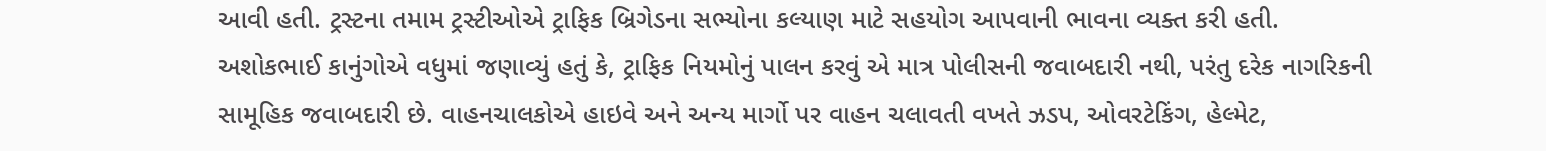આવી હતી. ટ્રસ્ટના તમામ ટ્રસ્ટીઓએ ટ્રાફિક બ્રિગેડના સભ્યોના કલ્યાણ માટે સહયોગ આપવાની ભાવના વ્યક્ત કરી હતી. અશોકભાઈ કાનુંગોએ વધુમાં જણાવ્યું હતું કે, ટ્રાફિક નિયમોનું પાલન કરવું એ માત્ર પોલીસની જવાબદારી નથી, પરંતુ દરેક નાગરિકની સામૂહિક જવાબદારી છે. વાહનચાલકોએ હાઇવે અને અન્ય માર્ગો પર વાહન ચલાવતી વખતે ઝડપ, ઓવરટેકિંગ, હેલ્મેટ,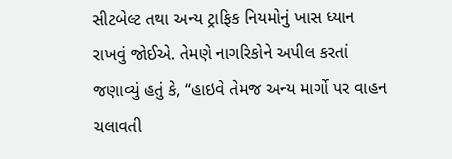સીટબેલ્ટ તથા અન્ય ટ્રાફિક નિયમોનું ખાસ ધ્યાન રાખવું જોઈએ. તેમણે નાગરિકોને અપીલ કરતાં જણાવ્યું હતું કે, “હાઇવે તેમજ અન્ય માર્ગો પર વાહન ચલાવતી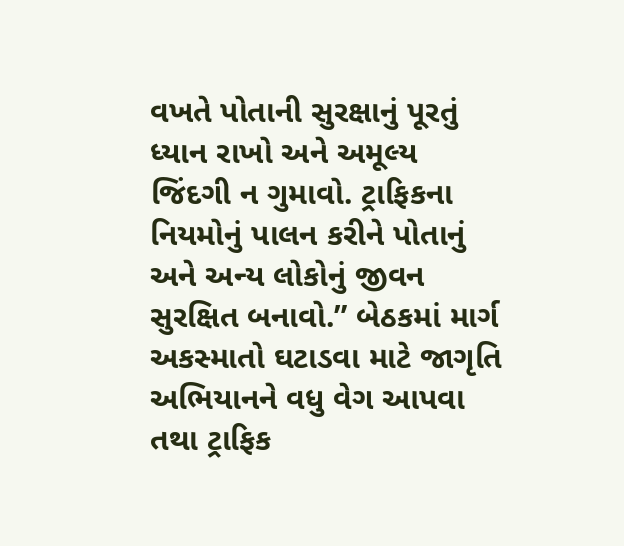વખતે પોતાની સુરક્ષાનું પૂરતું ધ્યાન રાખો અને અમૂલ્ય જિંદગી ન ગુમાવો. ટ્રાફિકના નિયમોનું પાલન કરીને પોતાનું અને અન્ય લોકોનું જીવન સુરક્ષિત બનાવો.” બેઠકમાં માર્ગ અકસ્માતો ઘટાડવા માટે જાગૃતિ અભિયાનને વધુ વેગ આપવા તથા ટ્રાફિક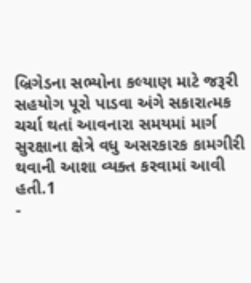બ્રિગેડના સભ્યોના કલ્યાણ માટે જરૂરી સહયોગ પૂરો પાડવા અંગે સકારાત્મક ચર્ચા થતાં આવનારા સમયમાં માર્ગ સુરક્ષાના ક્ષેત્રે વધુ અસરકારક કામગીરી થવાની આશા વ્યક્ત કરવામાં આવી હતી.1
-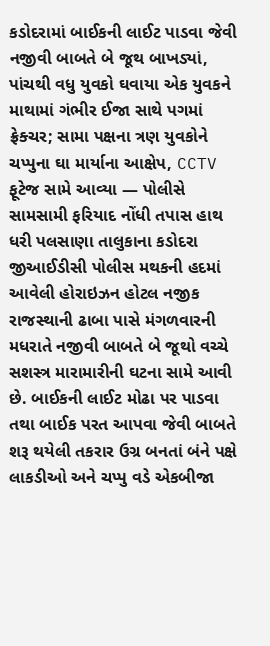કડોદરામાં બાઈકની લાઈટ પાડવા જેવી નજીવી બાબતે બે જૂથ બાખડ્યાં, પાંચથી વધુ યુવકો ઘવાયા એક યુવકને માથામાં ગંભીર ઈજા સાથે પગમાં ફ્રેક્ચર; સામા પક્ષના ત્રણ યુવકોને ચપ્પુના ઘા માર્યાના આક્ષેપ, CCTV ફૂટેજ સામે આવ્યા — પોલીસે સામસામી ફરિયાદ નોંધી તપાસ હાથ ધરી પલસાણા તાલુકાના કડોદરા જીઆઈડીસી પોલીસ મથકની હદમાં આવેલી હોરાઇઝન હોટલ નજીક રાજસ્થાની ઢાબા પાસે મંગળવારની મધરાતે નજીવી બાબતે બે જૂથો વચ્ચે સશસ્ત્ર મારામારીની ઘટના સામે આવી છે. બાઈકની લાઈટ મોઢા પર પાડવા તથા બાઈક પરત આપવા જેવી બાબતે શરૂ થયેલી તકરાર ઉગ્ર બનતાં બંને પક્ષે લાકડીઓ અને ચપ્પુ વડે એકબીજા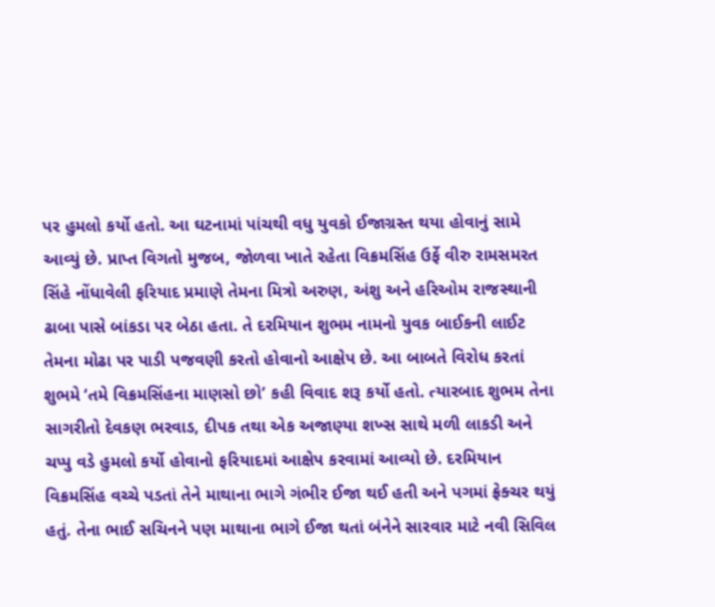પર હુમલો કર્યો હતો. આ ઘટનામાં પાંચથી વધુ યુવકો ઈજાગ્રસ્ત થયા હોવાનું સામે આવ્યું છે. પ્રાપ્ત વિગતો મુજબ, જોળવા ખાતે રહેતા વિક્રમસિંહ ઉર્ફે વીરુ રામસમરત સિંહે નોંધાવેલી ફરિયાદ પ્રમાણે તેમના મિત્રો અરુણ, અંશુ અને હરિઓમ રાજસ્થાની ઢાબા પાસે બાંકડા પર બેઠા હતા. તે દરમિયાન શુભમ નામનો યુવક બાઈકની લાઈટ તેમના મોઢા પર પાડી પજવણી કરતો હોવાનો આક્ષેપ છે. આ બાબતે વિરોધ કરતાં શુભમે ‘તમે વિક્રમસિંહના માણસો છો’ કહી વિવાદ શરૂ કર્યો હતો. ત્યારબાદ શુભમ તેના સાગરીતો દેવકણ ભરવાડ, દીપક તથા એક અજાણ્યા શખ્સ સાથે મળી લાકડી અને ચપ્પુ વડે હુમલો કર્યો હોવાનો ફરિયાદમાં આક્ષેપ કરવામાં આવ્યો છે. દરમિયાન વિક્રમસિંહ વચ્ચે પડતાં તેને માથાના ભાગે ગંભીર ઈજા થઈ હતી અને પગમાં ફ્રેક્ચર થયું હતું. તેના ભાઈ સચિનને પણ માથાના ભાગે ઈજા થતાં બંનેને સારવાર માટે નવી સિવિલ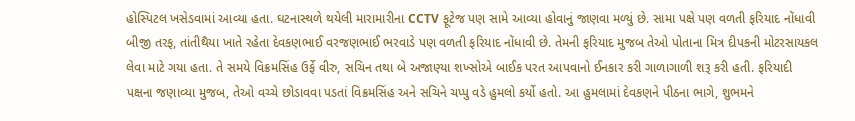હોસ્પિટલ ખસેડવામાં આવ્યા હતા. ઘટનાસ્થળે થયેલી મારામારીના CCTV ફૂટેજ પણ સામે આવ્યા હોવાનું જાણવા મળ્યું છે. સામા પક્ષે પણ વળતી ફરિયાદ નોંધાવી બીજી તરફ, તાંતીથૈયા ખાતે રહેતા દેવકણભાઈ વરજણભાઈ ભરવાડે પણ વળતી ફરિયાદ નોંધાવી છે. તેમની ફરિયાદ મુજબ તેઓ પોતાના મિત્ર દીપકની મોટરસાયકલ લેવા માટે ગયા હતા. તે સમયે વિક્રમસિંહ ઉર્ફે વીરુ, સચિન તથા બે અજાણ્યા શખ્સોએ બાઈક પરત આપવાનો ઈનકાર કરી ગાળાગાળી શરૂ કરી હતી. ફરિયાદી પક્ષના જણાવ્યા મુજબ, તેઓ વચ્ચે છોડાવવા પડતાં વિક્રમસિંહ અને સચિને ચપ્પુ વડે હુમલો કર્યો હતો. આ હુમલામાં દેવકણને પીઠના ભાગે, શુભમને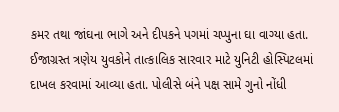કમર તથા જાંઘના ભાગે અને દીપકને પગમાં ચપ્પુના ઘા વાગ્યા હતા. ઈજાગ્રસ્ત ત્રણેય યુવકોને તાત્કાલિક સારવાર માટે યુનિટી હોસ્પિટલમાં દાખલ કરવામાં આવ્યા હતા. પોલીસે બંને પક્ષ સામે ગુનો નોંધી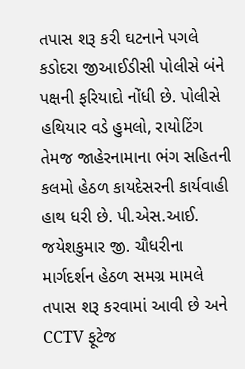તપાસ શરૂ કરી ઘટનાને પગલે કડોદરા જીઆઈડીસી પોલીસે બંને પક્ષની ફરિયાદો નોંધી છે. પોલીસે હથિયાર વડે હુમલો, રાયોટિંગ તેમજ જાહેરનામાના ભંગ સહિતની કલમો હેઠળ કાયદેસરની કાર્યવાહી હાથ ધરી છે. પી.એસ.આઈ. જયેશકુમાર જી. ચૌધરીના માર્ગદર્શન હેઠળ સમગ્ર મામલે તપાસ શરૂ કરવામાં આવી છે અને CCTV ફૂટેજ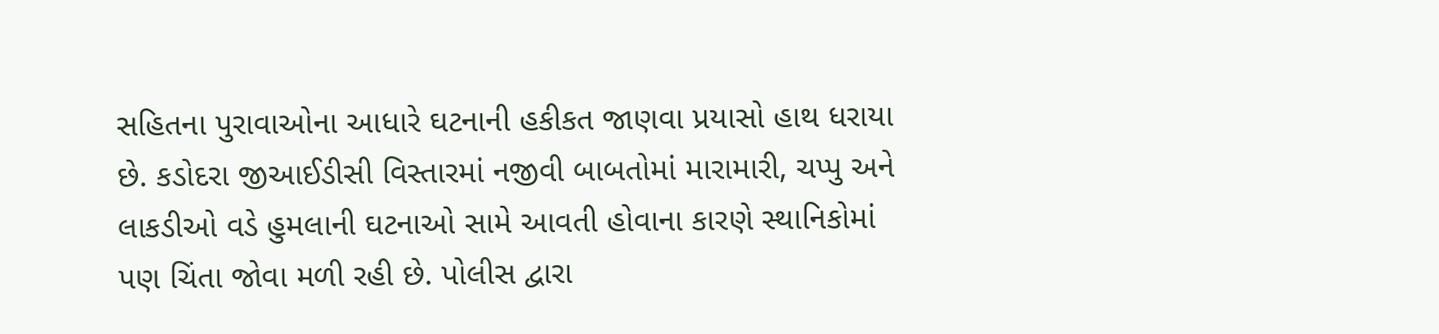સહિતના પુરાવાઓના આધારે ઘટનાની હકીકત જાણવા પ્રયાસો હાથ ધરાયા છે. કડોદરા જીઆઈડીસી વિસ્તારમાં નજીવી બાબતોમાં મારામારી, ચપ્પુ અને લાકડીઓ વડે હુમલાની ઘટનાઓ સામે આવતી હોવાના કારણે સ્થાનિકોમાં પણ ચિંતા જોવા મળી રહી છે. પોલીસ દ્વારા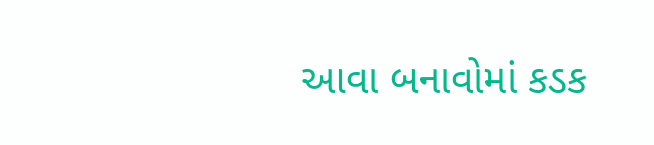આવા બનાવોમાં કડક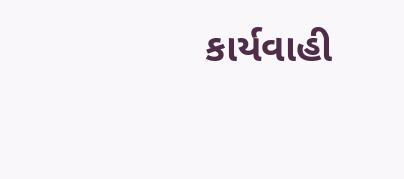કાર્યવાહી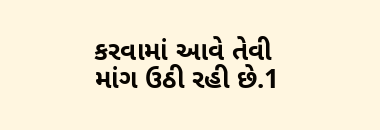કરવામાં આવે તેવી માંગ ઉઠી રહી છે.1